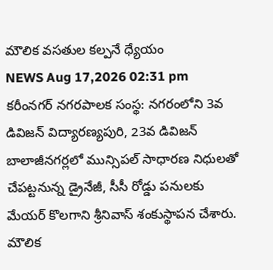మౌలిక వసతుల కల్పనే ధ్యేయం
NEWS Aug 17,2026 02:31 pm
కరీంనగర్ నగరపాలక సంస్థ: నగరంలోని 3వ డివిజన్ విద్యారణ్యపురి, 23వ డివిజన్ బాలాజీనగర్లలో మున్సిపల్ సాధారణ నిధులతో చేపట్టనున్న డ్రైనేజీ, సీసీ రోడ్డు పనులకు మేయర్ కొలగాని శ్రీనివాస్ శంకుస్థాపన చేశారు. మౌలిక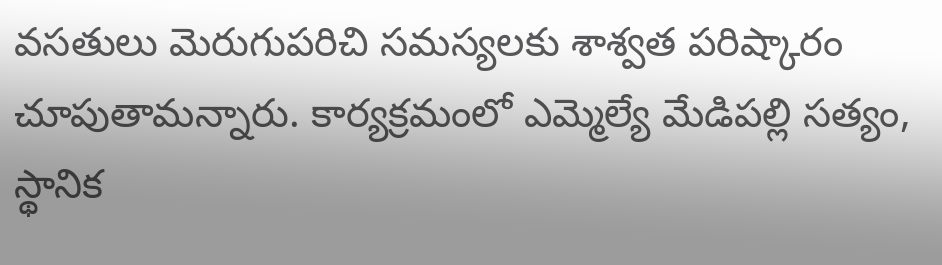వసతులు మెరుగుపరిచి సమస్యలకు శాశ్వత పరిష్కారం చూపుతామన్నారు. కార్యక్రమంలో ఎమ్మెల్యే మేడిపల్లి సత్యం, స్థానిక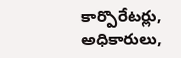కార్పొరేటర్లు, అధికారులు,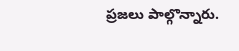ప్రజలు పాల్గొన్నారు.